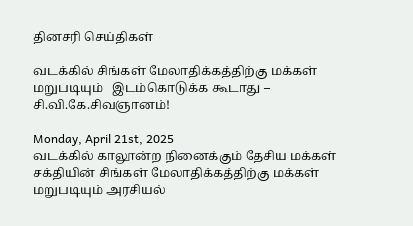தினசரி செய்திகள்

வடக்கில் சிங்கள் மேலாதிக்கத்திற்கு மக்கள் மறுபடியும்   இடம்கொடுக்க கூடாது – சி.வி.கே.சிவஞானம்!

Monday, April 21st, 2025
வடக்கில் காலூன்ற நினைக்கும் தேசிய மக்கள் சக்தியின் சிங்கள் மேலாதிக்கத்திற்கு மக்கள் மறுபடியும் அரசியல்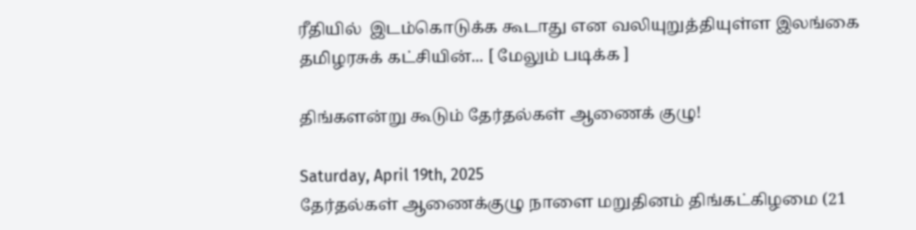ரீதியில்  இடம்கொடுக்க கூடாது என வலியுறுத்தியுள்ள இலங்கை தமிழரசுக் கட்சியின்... [ மேலும் படிக்க ]

திங்களன்று கூடும் தேர்தல்கள் ஆணைக் குழு!

Saturday, April 19th, 2025
தேர்தல்கள் ஆணைக்குழு நாளை மறுதினம் திங்கட்கிழமை (21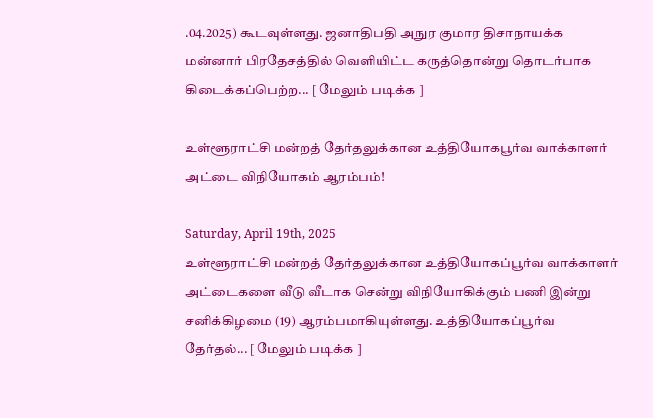.04.2025) கூடவுள்ளது. ஜனாதிபதி அநுர குமார திசாநாயக்க மன்னார் பிரதேசத்தில் வெளியிட்ட கருத்தொன்று தொடர்பாக கிடைக்கப்பெற்ற... [ மேலும் படிக்க ]

உள்ளூராட்சி மன்றத் தேர்தலுக்கான உத்தியோகபூர்வ வாக்காளர் அட்டை விநியோகம் ஆரம்பம்!

Saturday, April 19th, 2025
உள்ளூராட்சி மன்றத் தேர்தலுக்கான உத்தியோகப்பூர்வ வாக்காளர் அட்டைகளை வீடு வீடாக சென்று விநியோகிக்கும் பணி இன்று சனிக்கிழமை (19) ஆரம்பமாகியுள்ளது. உத்தியோகப்பூர்வ தேர்தல்... [ மேலும் படிக்க ]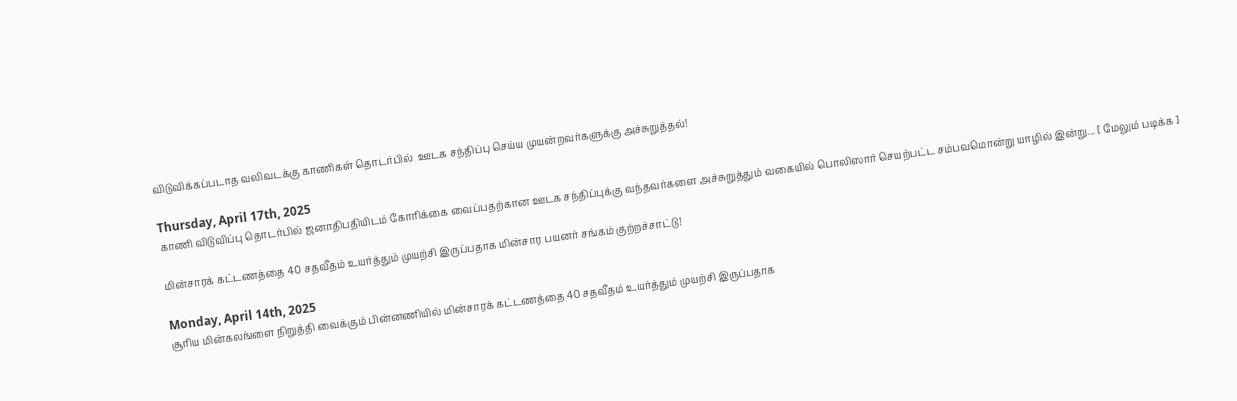விடுவிக்கப்படாத வலிவடக்கு காணிகள் தொடர்பில்  ஊடக சந்திப்பு செய்ய முயன்றவர்களுக்கு அச்சுறுத்தல்!

Thursday, April 17th, 2025
காணி விடுவிப்பு தொடர்பில் ஜனாதிபதியிடம் கோரிக்கை வைப்பதற்கான ஊடக சந்திப்புக்கு வந்தவர்களை அச்சுறுத்தும் வகையில் பொலிஸார் செயற்பட்ட சம்பவமொன்று யாழில் இன்று... [ மேலும் படிக்க ]

மின்சாரக் கட்டணத்தை 40 சதவீதம் உயர்த்தும் முயற்சி இருப்பதாக மின்சார பயனர் சங்கம் குற்றச்சாட்டு!

Monday, April 14th, 2025
சூரிய மின்கலங்ளை நிறுத்தி வைக்கும் பின்னணியில் மின்சாரக் கட்டணத்தை 40 சதவீதம் உயர்த்தும் முயற்சி இருப்பதாக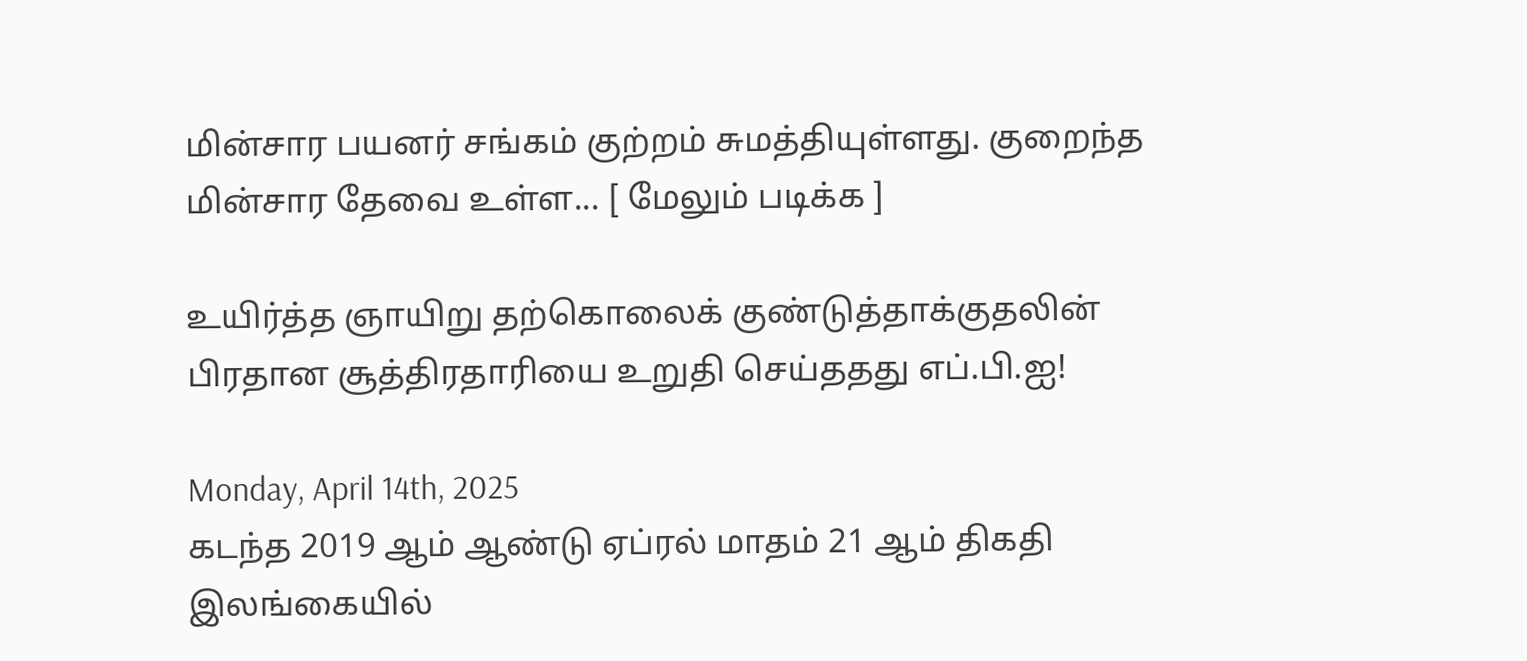மின்சார பயனர் சங்கம் குற்றம் சுமத்தியுள்ளது. குறைந்த மின்சார தேவை உள்ள... [ மேலும் படிக்க ]

உயிர்த்த ஞாயிறு தற்கொலைக் குண்டுத்தாக்குதலின் பிரதான சூத்திரதாரியை உறுதி செய்ததது எப்.பி.ஐ!

Monday, April 14th, 2025
கடந்த 2019 ஆம் ஆண்டு ஏப்ரல் மாதம் 21 ஆம் திகதி இலங்கையில்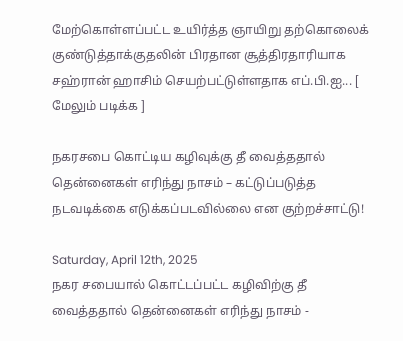மேற்கொள்ளப்பட்ட உயிர்த்த ஞாயிறு தற்கொலைக் குண்டுத்தாக்குதலின் பிரதான சூத்திரதாரியாக சஹ்ரான் ஹாசிம் செயற்பட்டுள்ளதாக எப்.பி.ஐ... [ மேலும் படிக்க ]

நகரசபை கொட்டிய கழிவுக்கு தீ வைத்ததால் தென்னைகள் எரிந்து நாசம் – கட்டுப்படுத்த நடவடிக்கை எடுக்கப்படவில்லை என குற்றச்சாட்டு!

Saturday, April 12th, 2025
நகர சபையால் கொட்டப்பட்ட கழிவிற்கு தீ வைத்ததால் தென்னைகள் எரிந்து நாசம் -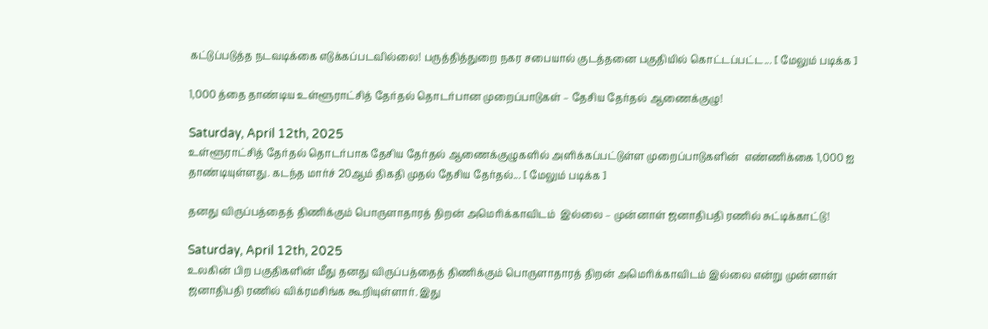கட்டுப்படுத்த நடவடிக்கை எடுக்கப்படவில்லை! பருத்தித்துறை நகர சபையால் குடத்தனை பகுதியில் கொட்டப்பட்ட... [ மேலும் படிக்க ]

1,000 த்தை தாண்டிய உள்ளூராட்சித் தேர்தல் தொடர்பான முறைப்பாடுகள் – தேசிய தேர்தல் ஆணைக்குழு!

Saturday, April 12th, 2025
உள்ளூராட்சித் தேர்தல் தொடர்பாக தேசிய தேர்தல் ஆணைக்குழுகளில் அளிக்கப்பட்டுள்ள முறைப்பாடுகளின்  எண்ணிக்கை 1,000 ஐ தாண்டியுள்ளது. கடந்த மார்ச் 20ஆம் திகதி முதல் தேசிய தேர்தல்... [ மேலும் படிக்க ]

தனது விருப்பத்தைத் திணிக்கும் பொருளாதாரத் திறன் அமெரிக்காவிடம்  இல்லை – முன்னாள் ஜனாதிபதி ரணில் சுட்டிக்காட்டு!

Saturday, April 12th, 2025
உலகின் பிற பகுதிகளின் மீது தனது விருப்பத்தைத் திணிக்கும் பொருளாதாரத் திறன் அமெரிக்காவிடம் இல்லை என்று முன்னாள் ஜனாதிபதி ரணில் விக்ரமசிங்க கூறியுள்ளார். இது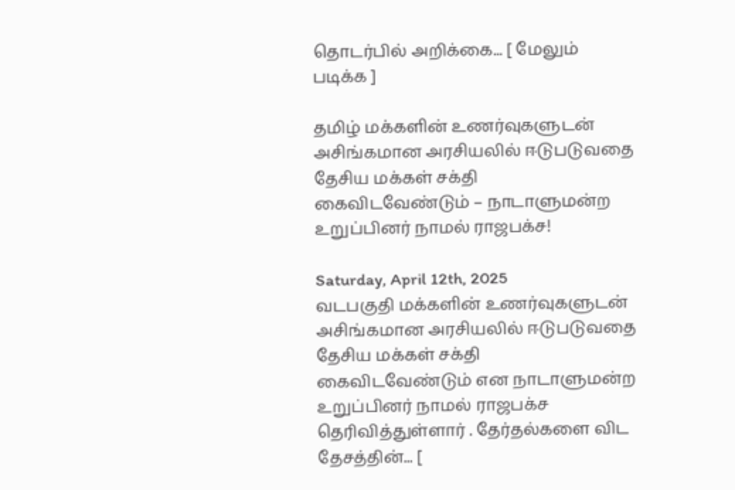தொடர்பில் அறிக்கை... [ மேலும் படிக்க ]

தமிழ் மக்களின் உணர்வுகளுடன் அசிங்கமான அரசியலில் ஈடுபடுவதை தேசிய மக்கள் சக்தி கைவிடவேண்டும் – நாடாளுமன்ற உறுப்பினர் நாமல் ராஜபக்ச!

Saturday, April 12th, 2025
வடபகுதி மக்களின் உணர்வுகளுடன் அசிங்கமான அரசியலில் ஈடுபடுவதை தேசிய மக்கள் சக்தி கைவிடவேண்டும் என நாடாளுமன்ற உறுப்பினர் நாமல் ராஜபக்ச தெரிவித்துள்ளார் . தேர்தல்களை விட தேசத்தின்... [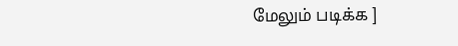மேலும் படிக்க ]